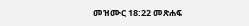መዝሙር 18:22 መጽሐፍ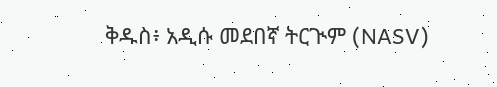ቅዱስ፥ አዲሱ መደበኛ ትርጒም (NASV)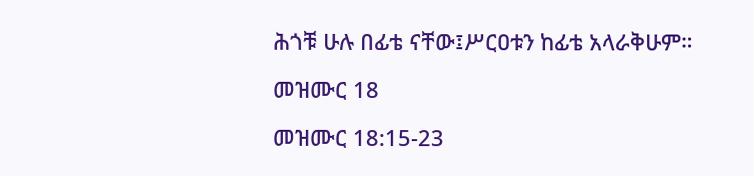ሕጎቹ ሁሉ በፊቴ ናቸው፤ሥርዐቱን ከፊቴ አላራቅሁም።

መዝሙር 18

መዝሙር 18:15-23